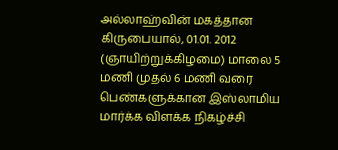அல்லாஹ்வின் மகத்தான கிருபையால், 01.01. 2012 (ஞாயிற்றுக்கிழமை) மாலை 5 மணி முதல் 6 மணி வரை பெண்களுக்கான இஸ்லாமிய மார்க்க விளக்க நிகழ்ச்சி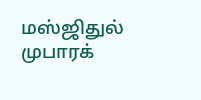மஸ்ஜிதுல் முபாரக்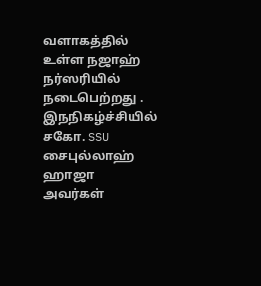வளாகத்தில் உள்ள நஜாஹ் நர்ஸரியில் நடைபெற்றது . இநநிகழ்ச்சியில் சகோ. SSU சைபுல்லாஹ் ஹாஜா அவர்கள்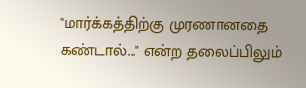"மார்க்கத்திற்கு முரணானதை கண்டால்..." என்ற தலைப்பிலும்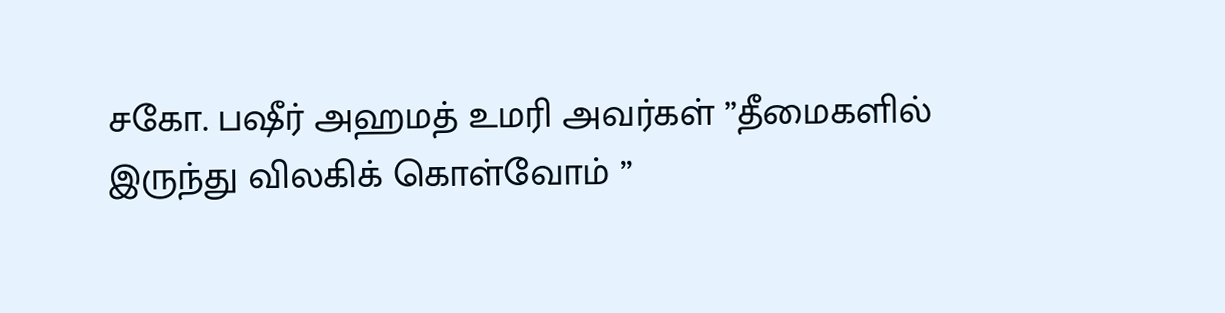சகோ. பஷீர் அஹமத் உமரி அவர்கள் ”தீமைகளில் இருந்து விலகிக் கொள்வோம் ”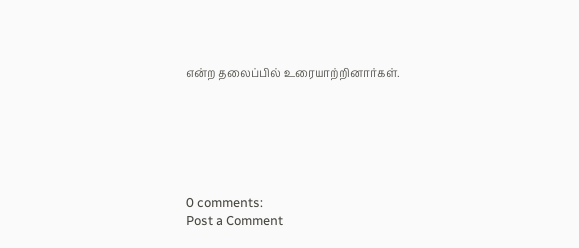என்ற தலைப்பில் உரையாற்றினார்கள்.






0 comments:
Post a Comment